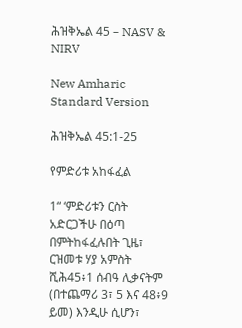ሕዝቅኤል 45 – NASV & NIRV

New Amharic Standard Version

ሕዝቅኤል 45:1-25

የምድሪቱ አከፋፈል

1“ ‘ምድሪቱን ርስት አድርጋችሁ በዕጣ በምትከፋፈሉበት ጊዜ፣ ርዝመቱ ሃያ አምስት ሺሕ45፥1 ሰብዓ ሊቃናትም (በተጨማሪ 3፣ 5 እና 48፥9 ይመ) እንዲሁ ሲሆን፣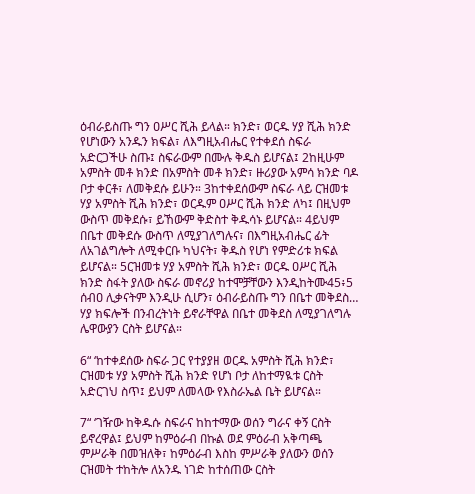ዕብራይስጡ ግን ዐሥር ሺሕ ይላል። ክንድ፣ ወርዱ ሃያ ሺሕ ክንድ የሆነውን አንዱን ክፍል፣ ለእግዚአብሔር የተቀደሰ ስፍራ አድርጋችሁ ስጡ፤ ስፍራውም በሙሉ ቅዱስ ይሆናል፤ 2ከዚሁም አምስት መቶ ክንድ በአምስት መቶ ክንድ፣ ዙሪያው አምሳ ክንድ ባዶ ቦታ ቀርቶ፣ ለመቅደሱ ይሁን። 3ከተቀደሰውም ስፍራ ላይ ርዝመቱ ሃያ አምስት ሺሕ ክንድ፣ ወርዱም ዐሥር ሺሕ ክንድ ለካ፤ በዚህም ውስጥ መቅደሱ፣ ይኸውም ቅድስተ ቅዱሳኑ ይሆናል። 4ይህም በቤተ መቅደሱ ውስጥ ለሚያገለግሉና፣ በእግዚአብሔር ፊት ለአገልግሎት ለሚቀርቡ ካህናት፣ ቅዱስ የሆነ የምድሪቱ ክፍል ይሆናል። 5ርዝመቱ ሃያ አምስት ሺሕ ክንድ፣ ወርዱ ዐሥር ሺሕ ክንድ ስፋት ያለው ስፍራ መኖሪያ ከተሞቻቸውን እንዲከትሙ45፥5 ሰብዐ ሊቃናትም እንዲሁ ሲሆን፣ ዕብራይስጡ ግን በቤተ መቅደስ… ሃያ ክፍሎች በንብረትነት ይኖራቸዋል በቤተ መቅደስ ለሚያገለግሉ ሌዋውያን ርስት ይሆናል።

6“ ‘ከተቀደሰው ስፍራ ጋር የተያያዘ ወርዱ አምስት ሺሕ ክንድ፣ ርዝመቱ ሃያ አምስት ሺሕ ክንድ የሆነ ቦታ ለከተማዪቱ ርስት አድርገህ ስጥ፤ ይህም ለመላው የእስራኤል ቤት ይሆናል።

7“ ‘ገዥው ከቅዱሱ ስፍራና ከከተማው ወሰን ግራና ቀኝ ርስት ይኖረዋል፤ ይህም ከምዕራብ በኩል ወደ ምዕራብ አቅጣጫ ምሥራቅ በመዝለቅ፣ ከምዕራብ እስከ ምሥራቅ ያለውን ወሰን ርዝመት ተከትሎ ለአንዱ ነገድ ከተሰጠው ርስት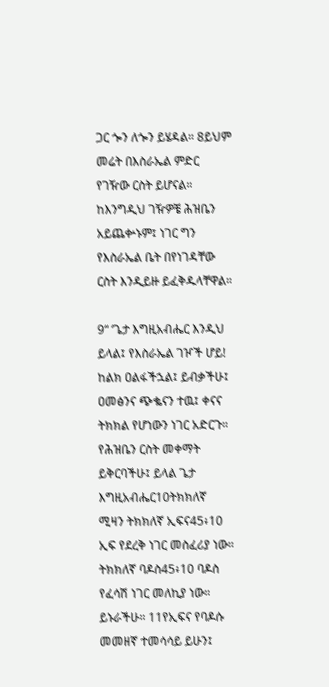ጋር ጐን ለጐን ይሄዳል። 8ይህም መሬት በእስራኤል ምድር የገዥው ርስት ይሆናል። ከእንግዲህ ገዥዎቼ ሕዝቤን አይጨቍኑም፤ ነገር ግን የእስራኤል ቤት በየነገዳቸው ርስት እንዲይዙ ይፈቅዱላቸዋል።

9“ ‘ጌታ እግዚአብሔር እንዲህ ይላል፤ የእስራኤል ገዦች ሆይ! ከልክ ዐልፋችኋል፤ ይብቃችሁ፤ ዐመፅንና ጭቈናን ተዉ፤ ቀናና ትክክል የሆነውን ነገር አድርጉ። የሕዝቤን ርስት መቀማት ይቅርባችሁ፤ ይላል ጌታ እግዚአብሔር10ትክክለኛ ሚዛን ትክክለኛ ኢፍና45፥10 ኢፍ የደረቅ ነገር መስፈሪያ ነው። ትክክለኛ ባዶስ45፥10 ባዶስ የፈሳሽ ነገር መለኪያ ነው። ይኑራችሁ። 11የኢፍና የባዶሱ መመዘኛ ተመሳሳይ ይሁን፤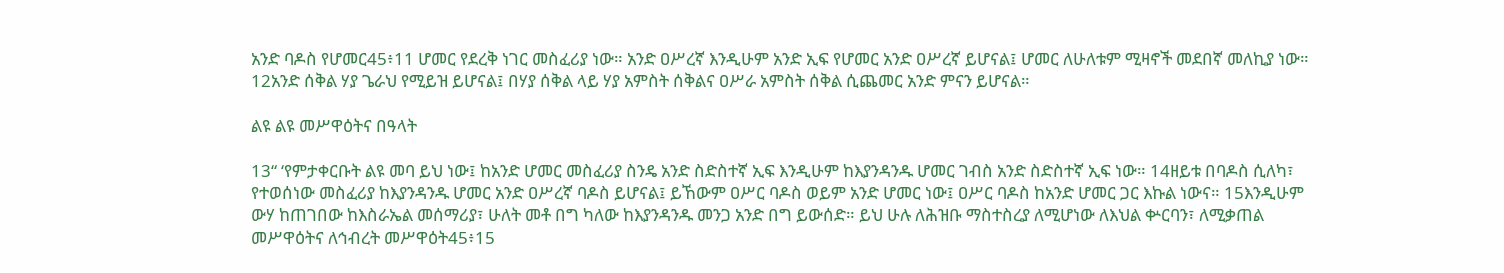አንድ ባዶስ የሆመር45፥11 ሆመር የደረቅ ነገር መስፈሪያ ነው። አንድ ዐሥረኛ እንዲሁም አንድ ኢፍ የሆመር አንድ ዐሥረኛ ይሆናል፤ ሆመር ለሁለቱም ሚዛኖች መደበኛ መለኪያ ነው። 12አንድ ሰቅል ሃያ ጌራህ የሚይዝ ይሆናል፤ በሃያ ሰቅል ላይ ሃያ አምስት ሰቅልና ዐሥራ አምስት ሰቅል ሲጨመር አንድ ምናን ይሆናል።

ልዩ ልዩ መሥዋዕትና በዓላት

13“ ‘የምታቀርቡት ልዩ መባ ይህ ነው፤ ከአንድ ሆመር መስፈሪያ ስንዴ አንድ ስድስተኛ ኢፍ እንዲሁም ከእያንዳንዱ ሆመር ገብስ አንድ ስድስተኛ ኢፍ ነው። 14ዘይቱ በባዶስ ሲለካ፣ የተወሰነው መስፈሪያ ከእያንዳንዱ ሆመር አንድ ዐሥረኛ ባዶስ ይሆናል፤ ይኸውም ዐሥር ባዶስ ወይም አንድ ሆመር ነው፤ ዐሥር ባዶስ ከአንድ ሆመር ጋር እኩል ነውና። 15እንዲሁም ውሃ ከጠገበው ከእስራኤል መሰማሪያ፣ ሁለት መቶ በግ ካለው ከእያንዳንዱ መንጋ አንድ በግ ይውሰድ። ይህ ሁሉ ለሕዝቡ ማስተስረያ ለሚሆነው ለእህል ቍርባን፣ ለሚቃጠል መሥዋዕትና ለኅብረት መሥዋዕት45፥15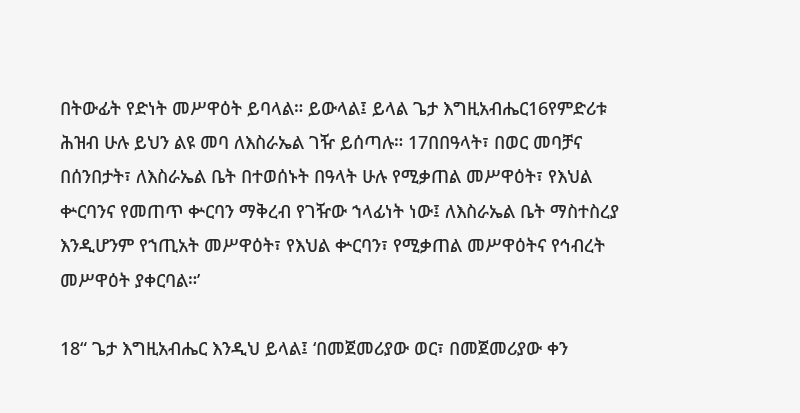በትውፊት የድነት መሥዋዕት ይባላል። ይውላል፤ ይላል ጌታ እግዚአብሔር16የምድሪቱ ሕዝብ ሁሉ ይህን ልዩ መባ ለእስራኤል ገዥ ይሰጣሉ። 17በበዓላት፣ በወር መባቻና በሰንበታት፣ ለእስራኤል ቤት በተወሰኑት በዓላት ሁሉ የሚቃጠል መሥዋዕት፣ የእህል ቍርባንና የመጠጥ ቍርባን ማቅረብ የገዥው ኀላፊነት ነው፤ ለእስራኤል ቤት ማስተስረያ እንዲሆንም የኀጢአት መሥዋዕት፣ የእህል ቍርባን፣ የሚቃጠል መሥዋዕትና የኅብረት መሥዋዕት ያቀርባል።’

18“ ጌታ እግዚአብሔር እንዲህ ይላል፤ ‘በመጀመሪያው ወር፣ በመጀመሪያው ቀን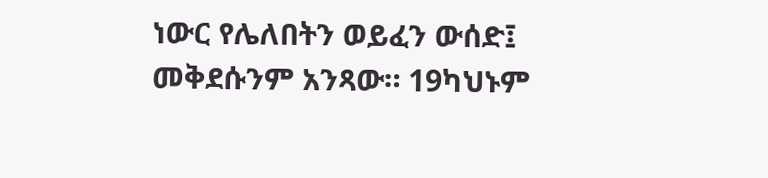ነውር የሌለበትን ወይፈን ውሰድ፤ መቅደሱንም አንጻው። 19ካህኑም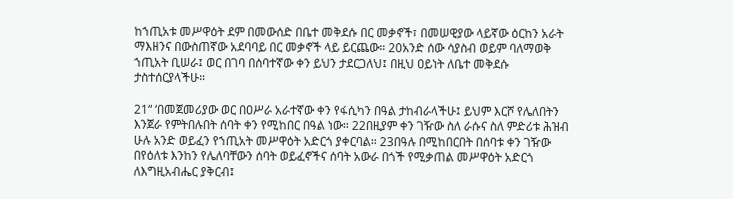ከኀጢአቱ መሥዋዕት ደም በመውሰድ በቤተ መቅደሱ በር መቃኖች፣ በመሠዊያው ላይኛው ዕርከን አራት ማእዘንና በውስጠኛው አደባባይ በር መቃኖች ላይ ይርጨው። 20አንድ ሰው ሳያስብ ወይም ባለማወቅ ኀጢአት ቢሠራ፤ ወር በገባ በሰባተኛው ቀን ይህን ታደርጋለህ፤ በዚህ ዐይነት ለቤተ መቅደሱ ታስተሰርያላችሁ።

21“ ‘በመጀመሪያው ወር በዐሥራ አራተኛው ቀን የፋሲካን በዓል ታከብራላችሁ፤ ይህም እርሾ የሌለበትን እንጀራ የምትበሉበት ሰባት ቀን የሚከበር በዓል ነው። 22በዚያም ቀን ገዥው ስለ ራሱና ስለ ምድሪቱ ሕዝብ ሁሉ አንድ ወይፈን የኀጢአት መሥዋዕት አድርጎ ያቀርባል። 23በዓሉ በሚከበርበት በሰባቱ ቀን ገዥው በየዕለቱ እንከን የሌለባቸውን ሰባት ወይፈኖችና ሰባት አውራ በጎች የሚቃጠል መሥዋዕት አድርጎ ለእግዚአብሔር ያቅርብ፤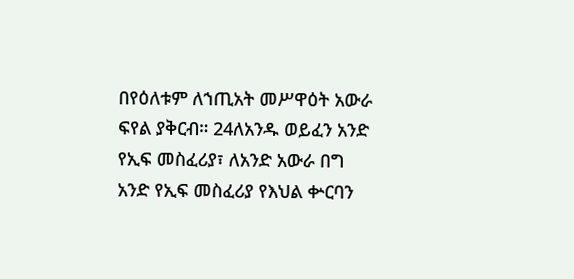በየዕለቱም ለኀጢአት መሥዋዕት አውራ ፍየል ያቅርብ። 24ለአንዱ ወይፈን አንድ የኢፍ መስፈሪያ፣ ለአንድ አውራ በግ አንድ የኢፍ መስፈሪያ የእህል ቍርባን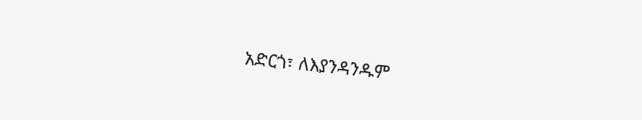አድርጎ፣ ለእያንዳንዱም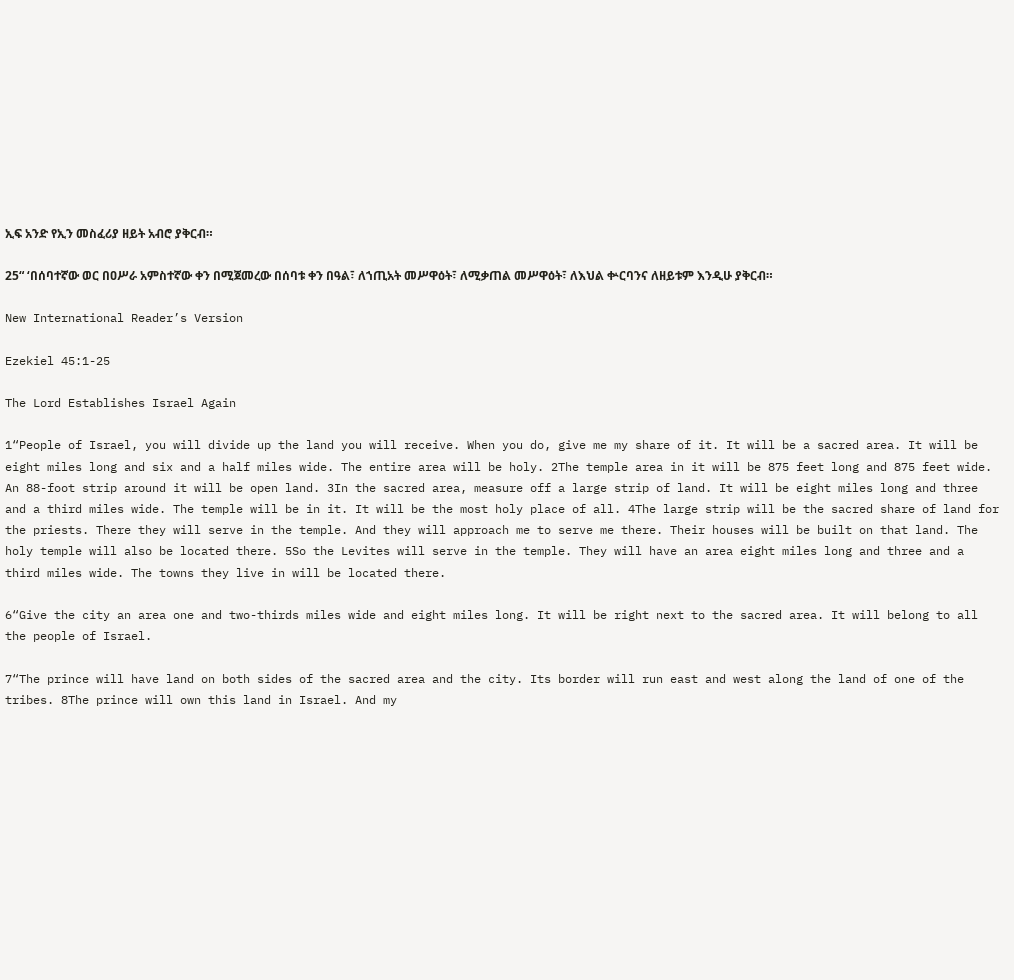ኢፍ አንድ የኢን መስፈሪያ ዘይት አብሮ ያቅርብ።

25“ ‘በሰባተኛው ወር በዐሥራ አምስተኛው ቀን በሚጀመረው በሰባቱ ቀን በዓል፣ ለኀጢአት መሥዋዕት፣ ለሚቃጠል መሥዋዕት፣ ለእህል ቍርባንና ለዘይቱም እንዲሁ ያቅርብ።

New International Reader’s Version

Ezekiel 45:1-25

The Lord Establishes Israel Again

1“People of Israel, you will divide up the land you will receive. When you do, give me my share of it. It will be a sacred area. It will be eight miles long and six and a half miles wide. The entire area will be holy. 2The temple area in it will be 875 feet long and 875 feet wide. An 88-foot strip around it will be open land. 3In the sacred area, measure off a large strip of land. It will be eight miles long and three and a third miles wide. The temple will be in it. It will be the most holy place of all. 4The large strip will be the sacred share of land for the priests. There they will serve in the temple. And they will approach me to serve me there. Their houses will be built on that land. The holy temple will also be located there. 5So the Levites will serve in the temple. They will have an area eight miles long and three and a third miles wide. The towns they live in will be located there.

6“Give the city an area one and two-thirds miles wide and eight miles long. It will be right next to the sacred area. It will belong to all the people of Israel.

7“The prince will have land on both sides of the sacred area and the city. Its border will run east and west along the land of one of the tribes. 8The prince will own this land in Israel. And my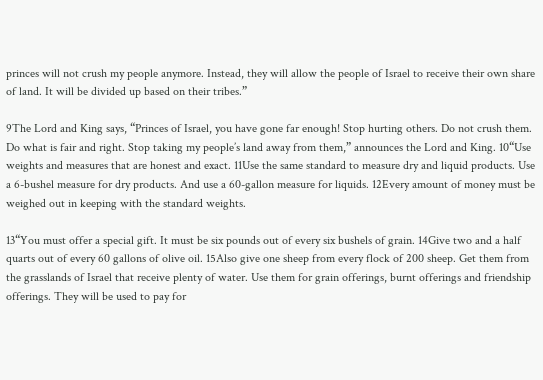princes will not crush my people anymore. Instead, they will allow the people of Israel to receive their own share of land. It will be divided up based on their tribes.”

9The Lord and King says, “Princes of Israel, you have gone far enough! Stop hurting others. Do not crush them. Do what is fair and right. Stop taking my people’s land away from them,” announces the Lord and King. 10“Use weights and measures that are honest and exact. 11Use the same standard to measure dry and liquid products. Use a 6-bushel measure for dry products. And use a 60-gallon measure for liquids. 12Every amount of money must be weighed out in keeping with the standard weights.

13“You must offer a special gift. It must be six pounds out of every six bushels of grain. 14Give two and a half quarts out of every 60 gallons of olive oil. 15Also give one sheep from every flock of 200 sheep. Get them from the grasslands of Israel that receive plenty of water. Use them for grain offerings, burnt offerings and friendship offerings. They will be used to pay for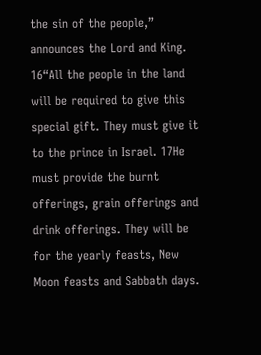the sin of the people,” announces the Lord and King. 16“All the people in the land will be required to give this special gift. They must give it to the prince in Israel. 17He must provide the burnt offerings, grain offerings and drink offerings. They will be for the yearly feasts, New Moon feasts and Sabbath days.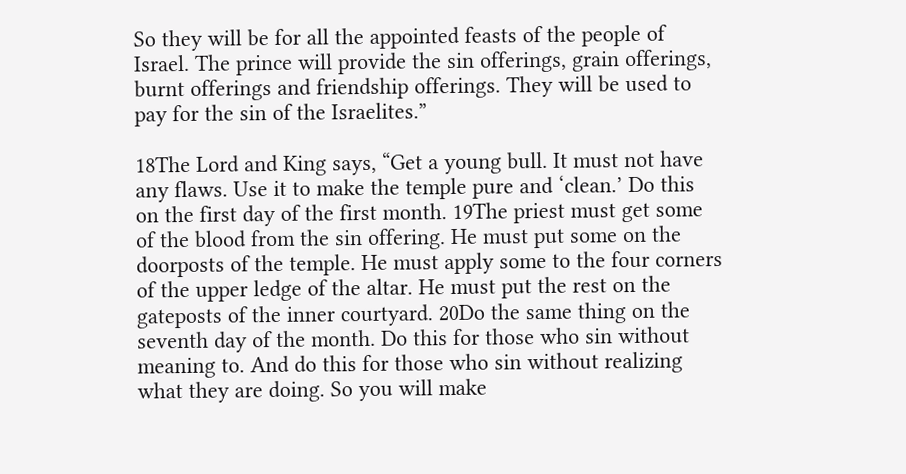So they will be for all the appointed feasts of the people of Israel. The prince will provide the sin offerings, grain offerings, burnt offerings and friendship offerings. They will be used to pay for the sin of the Israelites.”

18The Lord and King says, “Get a young bull. It must not have any flaws. Use it to make the temple pure and ‘clean.’ Do this on the first day of the first month. 19The priest must get some of the blood from the sin offering. He must put some on the doorposts of the temple. He must apply some to the four corners of the upper ledge of the altar. He must put the rest on the gateposts of the inner courtyard. 20Do the same thing on the seventh day of the month. Do this for those who sin without meaning to. And do this for those who sin without realizing what they are doing. So you will make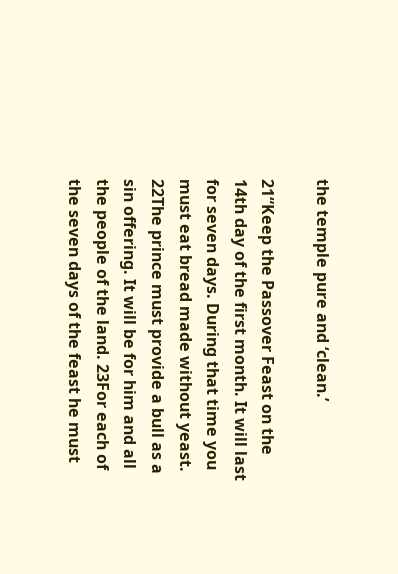the temple pure and ‘clean.’

21“Keep the Passover Feast on the 14th day of the first month. It will last for seven days. During that time you must eat bread made without yeast. 22The prince must provide a bull as a sin offering. It will be for him and all the people of the land. 23For each of the seven days of the feast he must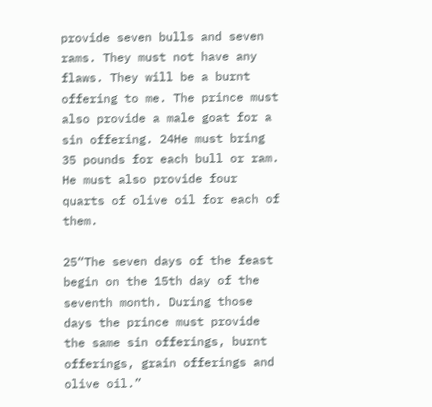provide seven bulls and seven rams. They must not have any flaws. They will be a burnt offering to me. The prince must also provide a male goat for a sin offering. 24He must bring 35 pounds for each bull or ram. He must also provide four quarts of olive oil for each of them.

25“The seven days of the feast begin on the 15th day of the seventh month. During those days the prince must provide the same sin offerings, burnt offerings, grain offerings and olive oil.”